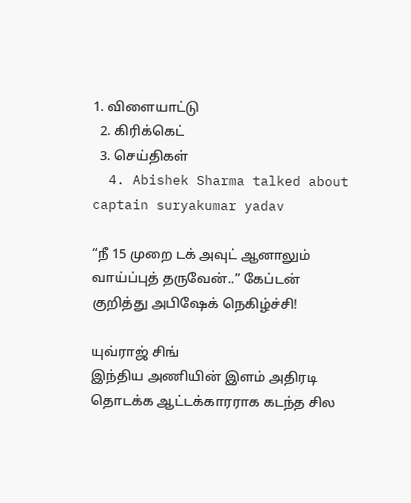1. விளையாட்டு
  2. கிரிக்கெட்
  3. செய்திகள்
  4. Abishek Sharma talked about captain suryakumar yadav

“நீ 15 முறை டக் அவுட் ஆனாலும் வாய்ப்புத் தருவேன்..” கேப்டன் குறித்து அபிஷேக் நெகிழ்ச்சி!

யுவ்ராஜ் சிங்
இந்திய அணியின் இளம் அதிரடி தொடக்க ஆட்டக்காரராக கடந்த சில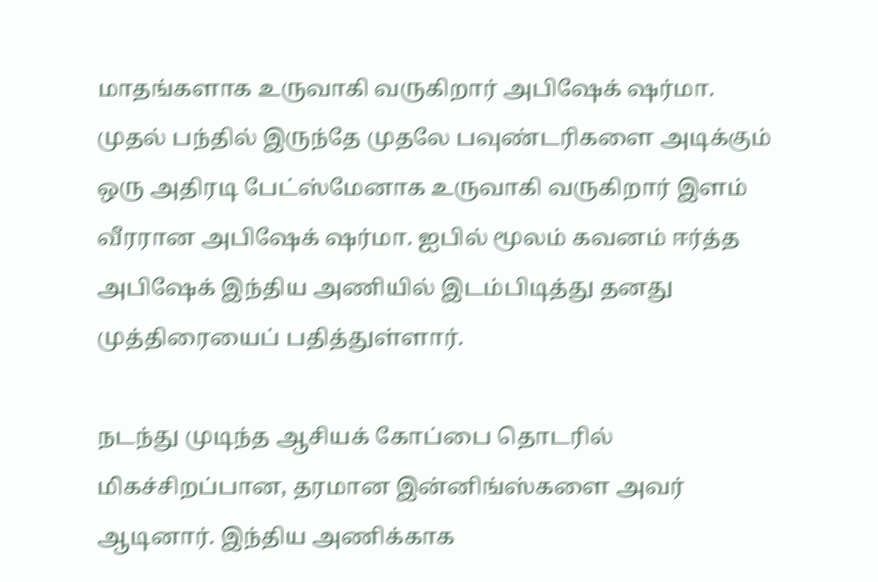மாதங்களாக உருவாகி வருகிறார் அபிஷேக் ஷர்மா. முதல் பந்தில் இருந்தே முதலே பவுண்டரிகளை அடிக்கும் ஒரு அதிரடி பேட்ஸ்மேனாக உருவாகி வருகிறார் இளம் வீரரான அபிஷேக் ஷர்மா. ஐபில் மூலம் கவனம் ஈர்த்த அபிஷேக் இந்திய அணியில் இடம்பிடித்து தனது முத்திரையைப் பதித்துள்ளார்.

நடந்து முடிந்த ஆசியக் கோப்பை தொடரில் மிகச்சிறப்பான, தரமான இன்னிங்ஸ்களை அவர் ஆடினார். இந்திய அணிக்காக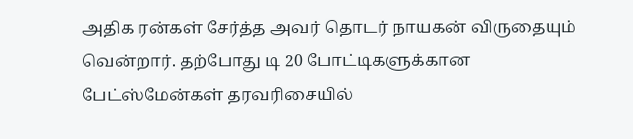அதிக ரன்கள் சேர்த்த அவர் தொடர் நாயகன் விருதையும் வென்றார். தற்போது டி 20 போட்டிகளுக்கான பேட்ஸ்மேன்கள் தரவரிசையில்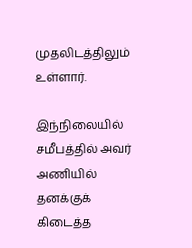முதலிடத்திலும் உள்ளார்.

இந்நிலையில் சமீபத்தில் அவர் அணியில் தனக்குக் கிடைத்த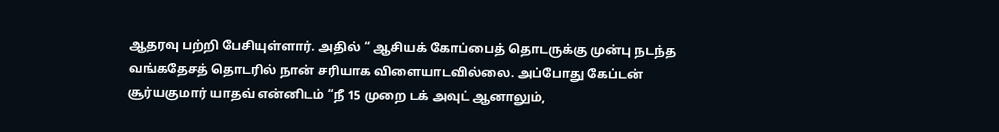ஆதரவு பற்றி பேசியுள்ளார். அதில் “ ஆசியக் கோப்பைத் தொடருக்கு முன்பு நடந்த வங்கதேசத் தொடரில் நான் சரியாக விளையாடவில்லை. அப்போது கேப்டன் சூர்யகுமார் யாதவ் என்னிடம் “நீ 15 முறை டக் அவுட் ஆனாலும்,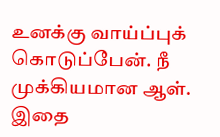உனக்கு வாய்ப்புக் கொடுப்பேன். நீ முக்கியமான ஆள். இதை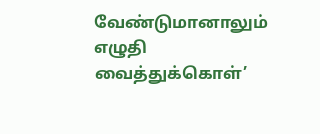வேண்டுமானாலும் எழுதி வைத்துக்கொள்’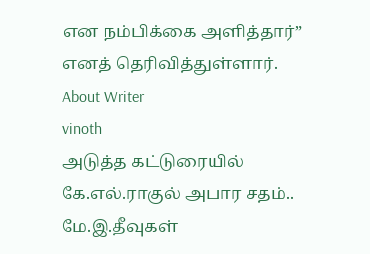என நம்பிக்கை அளித்தார்” எனத் தெரிவித்துள்ளார்.
About Writer
vinoth
அடுத்த கட்டுரையில்
கே.எல்.ராகுல் அபார சதம்.. மே.இ.தீவுகள்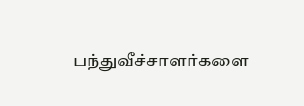பந்துவீச்சாளர்களை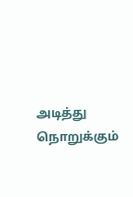அடித்து நொறுக்கும்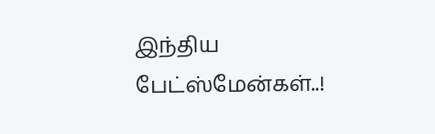இந்திய பேட்ஸ்மேன்கள்..!